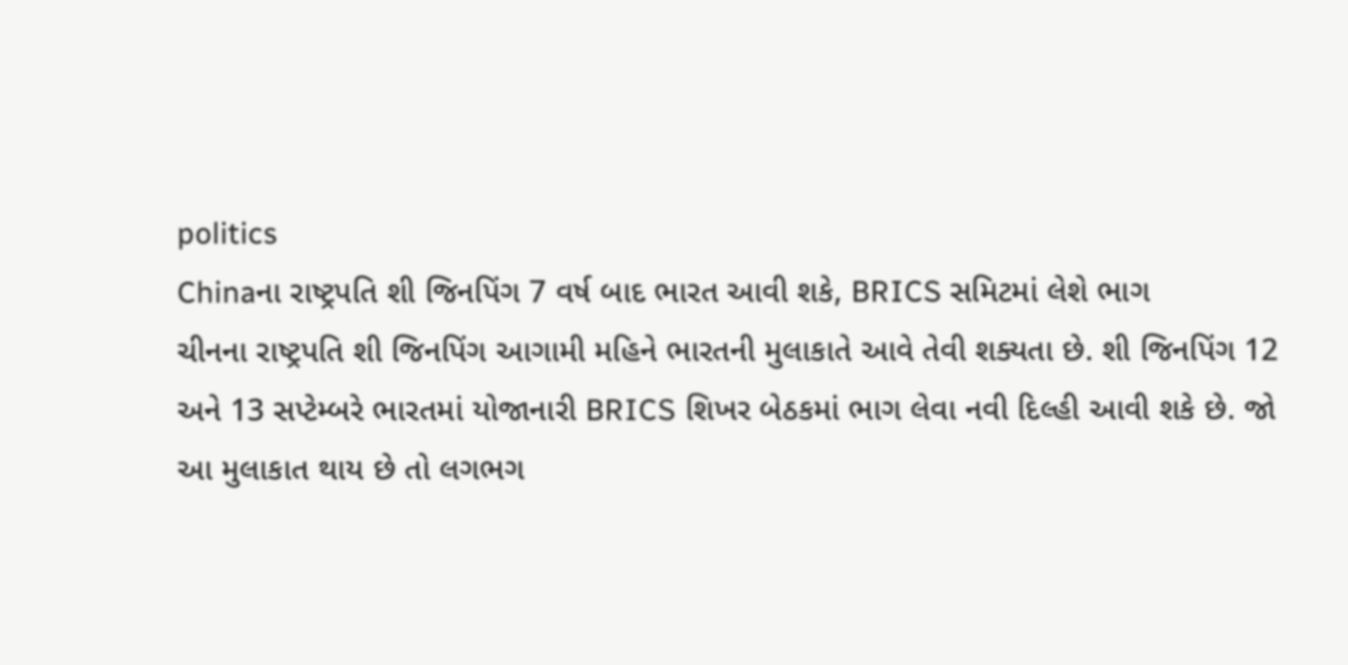politics
Chinaના રાષ્ટ્રપતિ શી જિનપિંગ 7 વર્ષ બાદ ભારત આવી શકે, BRICS સમિટમાં લેશે ભાગ
ચીનના રાષ્ટ્રપતિ શી જિનપિંગ આગામી મહિને ભારતની મુલાકાતે આવે તેવી શક્યતા છે. શી જિનપિંગ 12 અને 13 સપ્ટેમ્બરે ભારતમાં યોજાનારી BRICS શિખર બેઠકમાં ભાગ લેવા નવી દિલ્હી આવી શકે છે. જો આ મુલાકાત થાય છે તો લગભગ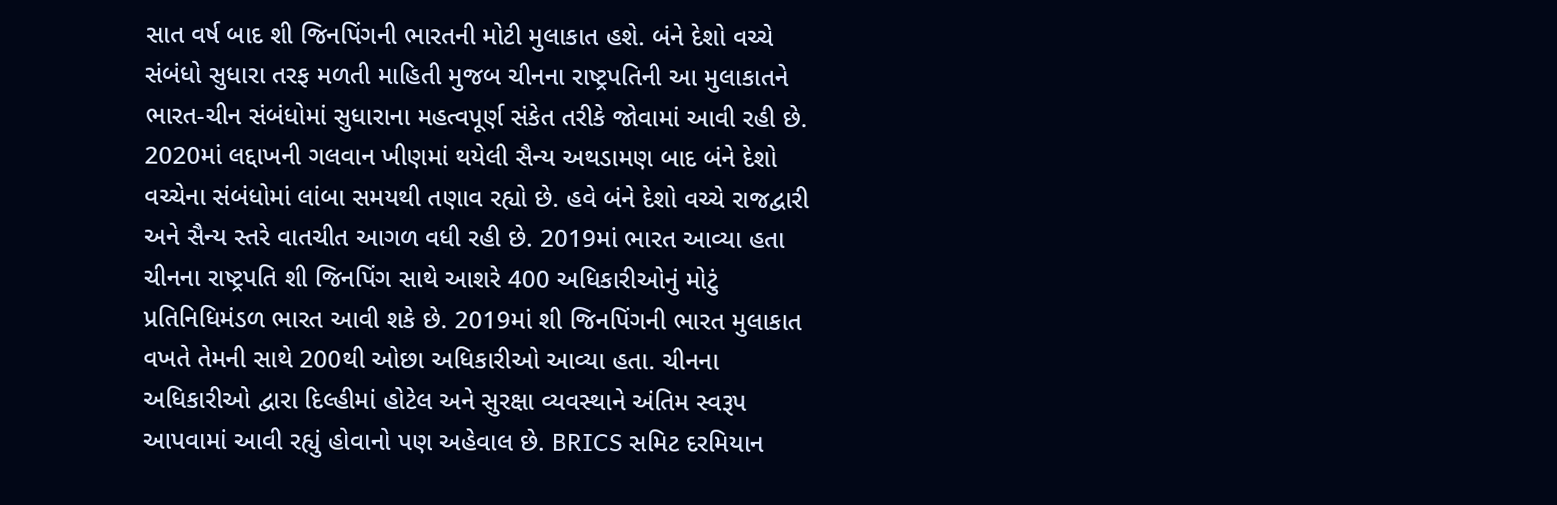સાત વર્ષ બાદ શી જિનપિંગની ભારતની મોટી મુલાકાત હશે. બંને દેશો વચ્ચે સંબંધો સુધારા તરફ મળતી માહિતી મુજબ ચીનના રાષ્ટ્રપતિની આ મુલાકાતને ભારત-ચીન સંબંધોમાં સુધારાના મહત્વપૂર્ણ સંકેત તરીકે જોવામાં આવી રહી છે. 2020માં લદ્દાખની ગલવાન ખીણમાં થયેલી સૈન્ય અથડામણ બાદ બંને દેશો વચ્ચેના સંબંધોમાં લાંબા સમયથી તણાવ રહ્યો છે. હવે બંને દેશો વચ્ચે રાજદ્વારી અને સૈન્ય સ્તરે વાતચીત આગળ વધી રહી છે. 2019માં ભારત આવ્યા હતા ચીનના રાષ્ટ્રપતિ શી જિનપિંગ સાથે આશરે 400 અધિકારીઓનું મોટું પ્રતિનિધિમંડળ ભારત આવી શકે છે. 2019માં શી જિનપિંગની ભારત મુલાકાત વખતે તેમની સાથે 200થી ઓછા અધિકારીઓ આવ્યા હતા. ચીનના અધિકારીઓ દ્વારા દિલ્હીમાં હોટેલ અને સુરક્ષા વ્યવસ્થાને અંતિમ સ્વરૂપ આપવામાં આવી રહ્યું હોવાનો પણ અહેવાલ છે. BRICS સમિટ દરમિયાન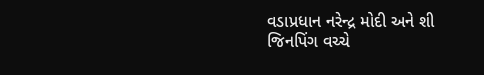વડાપ્રધાન નરેન્દ્ર મોદી અને શી જિનપિંગ વચ્ચે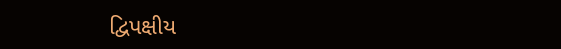દ્વિપક્ષીય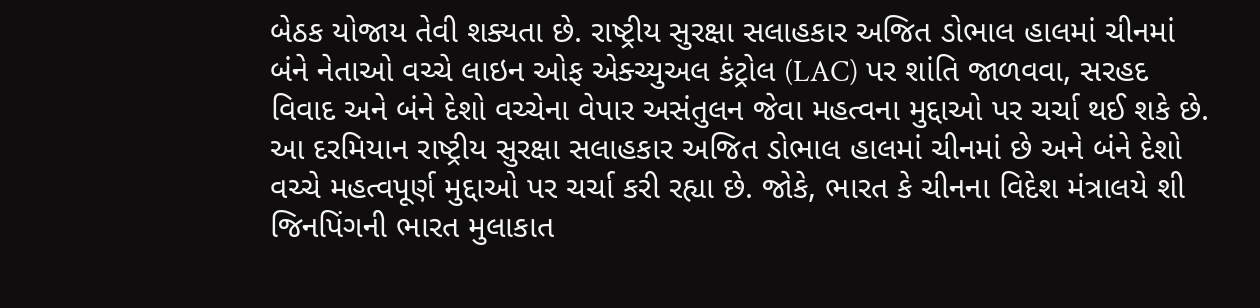બેઠક યોજાય તેવી શક્યતા છે. રાષ્ટ્રીય સુરક્ષા સલાહકાર અજિત ડોભાલ હાલમાં ચીનમાં બંને નેતાઓ વચ્ચે લાઇન ઓફ એક્ચ્યુઅલ કંટ્રોલ (LAC) પર શાંતિ જાળવવા, સરહદ વિવાદ અને બંને દેશો વચ્ચેના વેપાર અસંતુલન જેવા મહત્વના મુદ્દાઓ પર ચર્ચા થઈ શકે છે. આ દરમિયાન રાષ્ટ્રીય સુરક્ષા સલાહકાર અજિત ડોભાલ હાલમાં ચીનમાં છે અને બંને દેશો વચ્ચે મહત્વપૂર્ણ મુદ્દાઓ પર ચર્ચા કરી રહ્યા છે. જોકે, ભારત કે ચીનના વિદેશ મંત્રાલયે શી જિનપિંગની ભારત મુલાકાત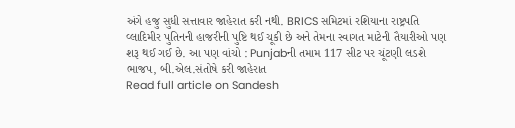અંગે હજુ સુધી સત્તાવાર જાહેરાત કરી નથી. BRICS સમિટમાં રશિયાના રાષ્ટ્રપતિ વ્લાદિમીર પુતિનની હાજરીની પુષ્ટિ થઈ ચૂકી છે અને તેમના સ્વાગત માટેની તૈયારીઓ પણ શરૂ થઈ ગઈ છે. આ પણ વાંચો : Punjabની તમામ 117 સીટ પર ચૂંટણી લડશે ભાજપ, બી.એલ.સંતોષે કરી જાહેરાત
Read full article on Sandesh